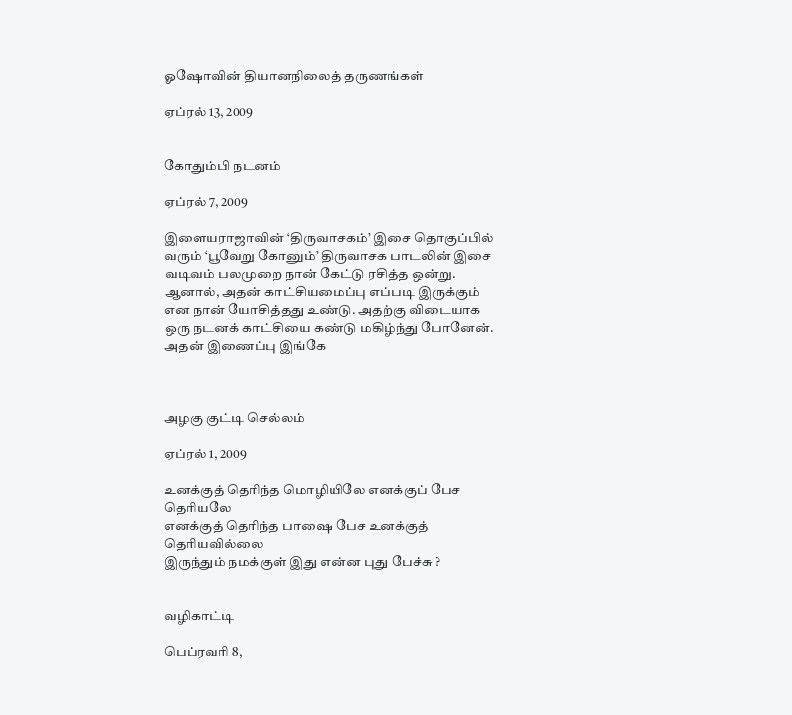ஓஷோவின் தியானநிலைத் தருணங்கள்

ஏப்ரல் 13, 2009


கோதும்பி நடனம்

ஏப்ரல் 7, 2009

இளையராஜாவின் ‘திருவாசகம்’ இசை தொகுப்பில் வரும் ‘பூவேறு கோனும்’ திருவாசக பாடலின் இசை வடிவம் பலமுறை நான் கேட்டு ரசித்த ஒன்று. ஆனால், அதன் காட்சியமைப்பு எப்படி இருக்கும் என நான் யோசித்தது உண்டு. அதற்கு விடையாக ஒரு நடனக் காட்சியை கண்டு மகிழ்ந்து போனேன். அதன் இணைப்பு இங்கே



அழகு குட்டி செல்லம்

ஏப்ரல் 1, 2009

உனக்குத் தெரிந்த மொழியிலே எனக்குப் பேச தெரியலே
எனக்குத் தெரிந்த பாஷை பேச உனக்குத் தெரியவில்லை
இருந்தும் நமக்குள் இது என்ன புது பேச்சு ?


வழிகாட்டி

பெப்ரவரி 8,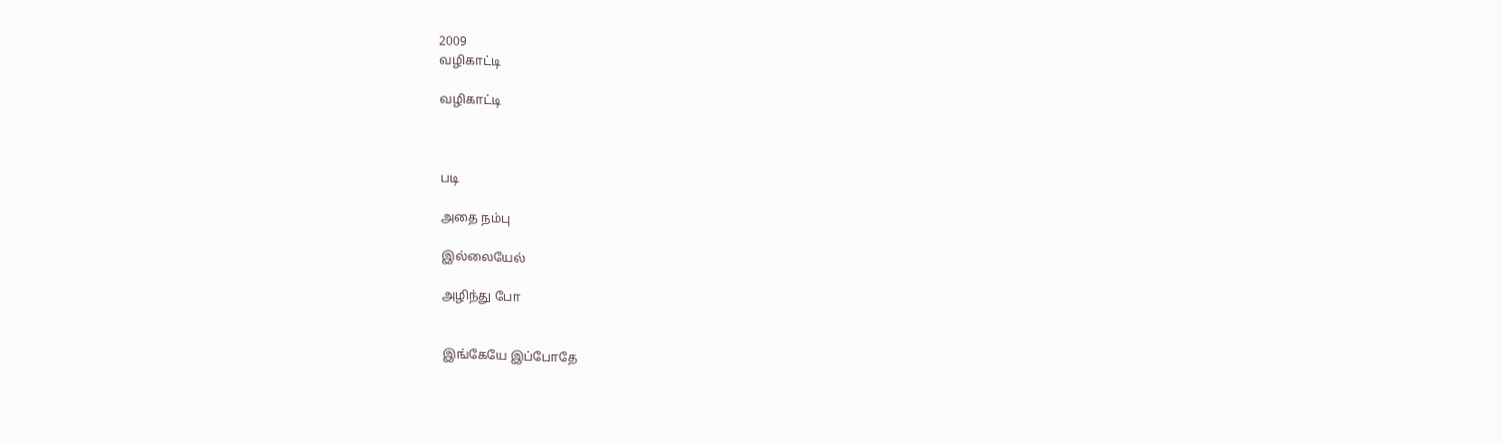2009
வழிகாட்டி

வழிகாட்டி



படி

அதை நம்பு

இல்லையேல்

அழிந்து போ


இங்கேயே இப்போதே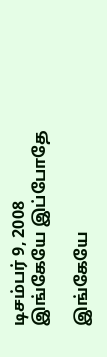டிசம்பர் 9, 2008
இங்கேயே இப்போதே

இங்கேயே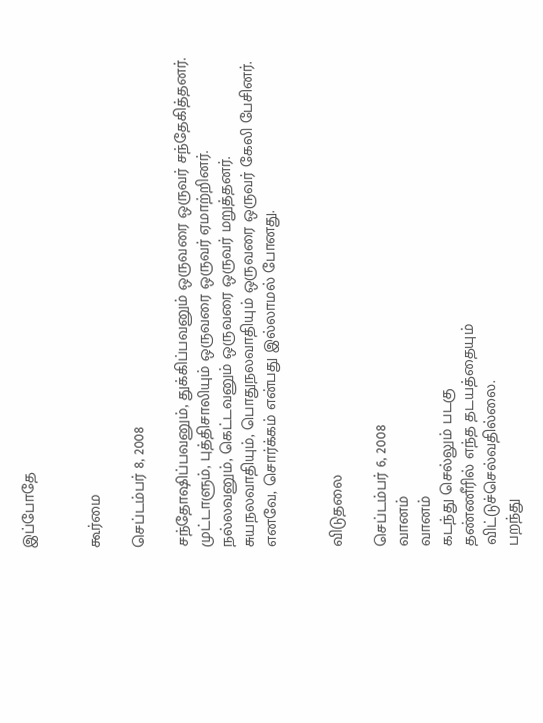இப்போதே


கூர்மை

செப்டம்பர் 8, 2008

சந்தோஷிப்பவனும், துக்கிப்பவனும் ஒருவரை ஒருவர் சந்தேகித்தனர்.
முட்டாளும், புத்திசாலியும் ஒருவரை ஒருவர் ஏமாற்றினர்.
நல்லவனும், கெட்டவனும் ஒருவரை ஒருவர் மறுத்தனர்.
சுயநலவாதியும், பொதுநலவாதியும் ஒருவரை ஒருவர் கேலி பேசினர்.
எனவே, சொர்க்கம் என்பது இல்லாமல் போனது.


விடுதலை

செப்டம்பர் 6, 2008
வானம்
வானம்
கடந்து செல்லும் படகு
தண்ணீரில் எந்த தடயத்தையும்
விட்டுச்செல்வதில்லை.
பறந்து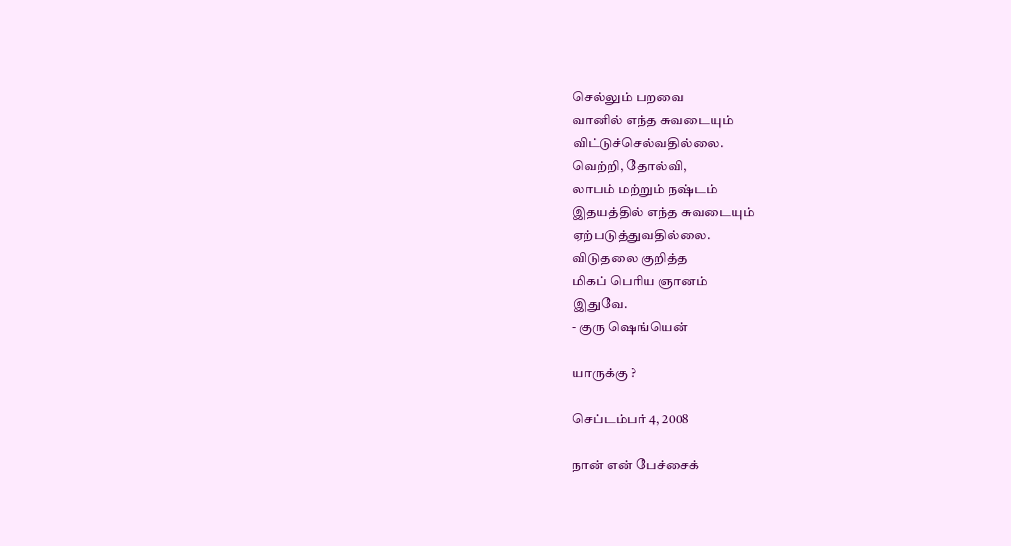செல்லும் பறவை
வானில் எந்த சுவடையும்
விட்டுச்செல்வதில்லை.
வெற்றி, தோல்வி,
லாபம் மற்றும் நஷ்டம்
இதயத்தில் எந்த சுவடையும்
ஏற்படுத்துவதில்லை.
விடுதலை குறித்த
மிகப் பெரிய ஞானம்
இதுவே.
- குரு ஷெங்யென்

யாருக்கு ?

செப்டம்பர் 4, 2008

நான் என் பேச்சைக்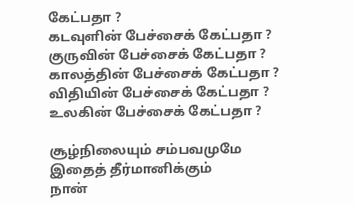கேட்பதா ?
கடவுளின் பேச்சைக் கேட்பதா ?
குருவின் பேச்சைக் கேட்பதா ?
காலத்தின் பேச்சைக் கேட்பதா ?
விதியின் பேச்சைக் கேட்பதா ?
உலகின் பேச்சைக் கேட்பதா ?

சூழ்நிலையும் சம்பவமுமே
இதைத் தீர்மானிக்கும்
நான்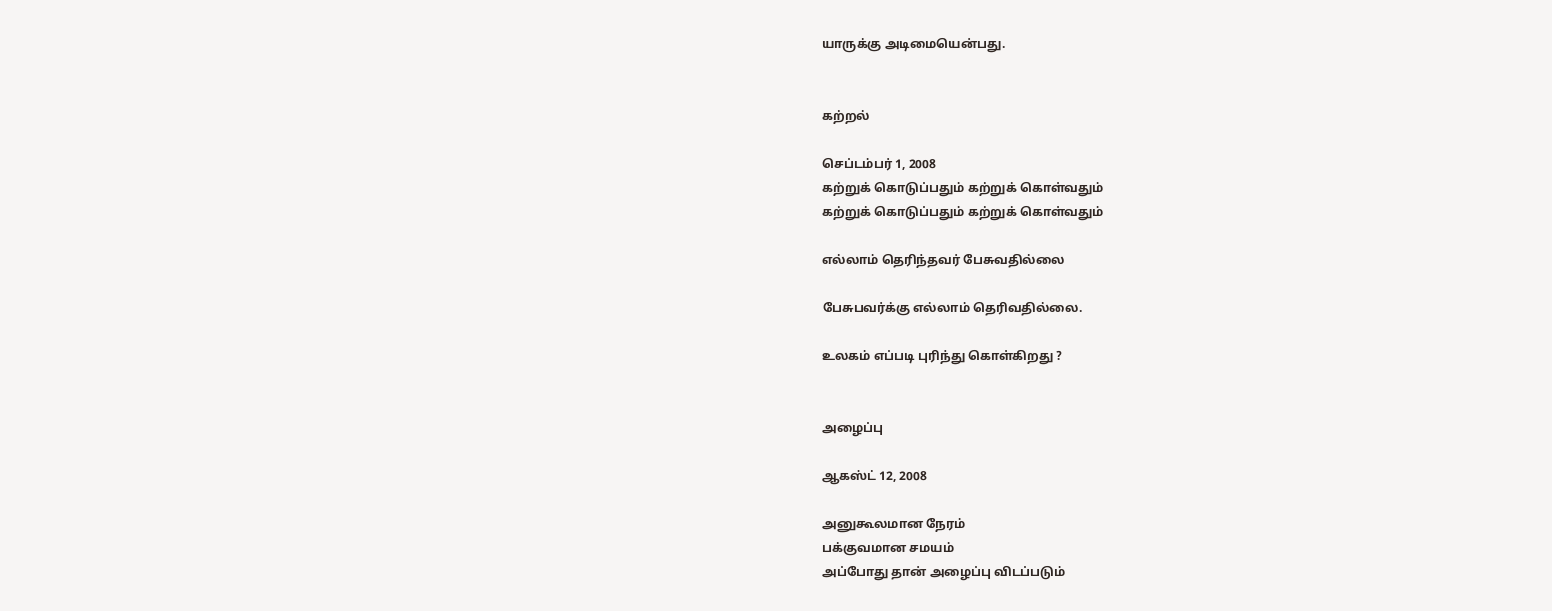யாருக்கு அடிமையென்பது.


கற்றல்

செப்டம்பர் 1, 2008
கற்றுக் கொடுப்பதும் கற்றுக் கொள்வதும்
கற்றுக் கொடுப்பதும் கற்றுக் கொள்வதும்

எல்லாம் தெரிந்தவர் பேசுவதில்லை

பேசுபவர்க்கு எல்லாம் தெரிவதில்லை.

உலகம் எப்படி புரிந்து கொள்கிறது ?


அழைப்பு

ஆகஸ்ட் 12, 2008

அனுகூலமான நேரம்
பக்குவமான சமயம்
அப்போது தான் அழைப்பு விடப்படும்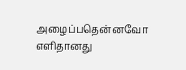அழைப்பதென்னவோ எளிதானது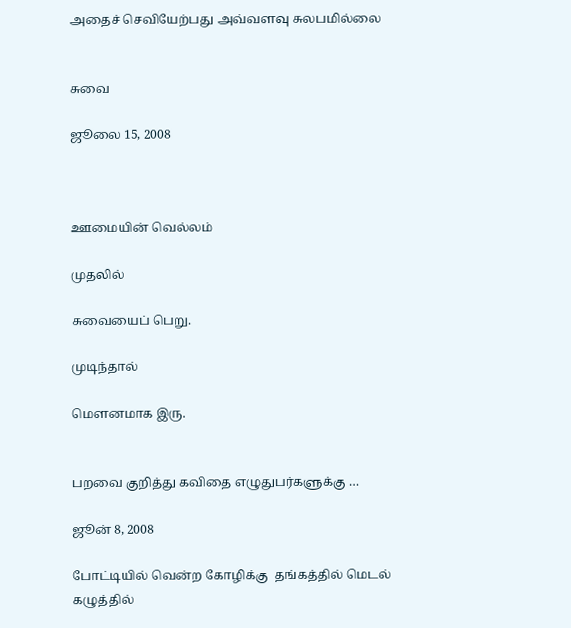அதைச் செவியேற்பது அவ்வளவு சுலபமில்லை


சுவை

ஜூலை 15, 2008



ஊமையின் வெல்லம்

முதலில்

சுவையைப் பெறு.

முடிந்தால்

மெளனமாக இரு.


பறவை குறித்து கவிதை எழுதுபர்களுக்கு …

ஜூன் 8, 2008

போட்டியில் வென்ற கோழிக்கு  தங்கத்தில் மெடல் கழுத்தில்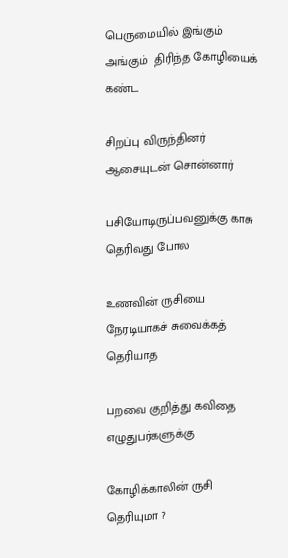பெருமையில் இங்கும் அங்கும்  திரிந்த கோழியைக் கண்ட

சிறப்பு விருந்தினர் ஆசையுடன் சொன்னார்

பசியோடிருப்பவனுக்கு காசு தெரிவது போல

உணவின் ருசியை நேரடியாகச் சுவைக்கத் தெரியாத

பறவை குறித்து கவிதை எழுதுபர்களுக்கு

கோழிக்காலின் ருசி தெரியுமா ?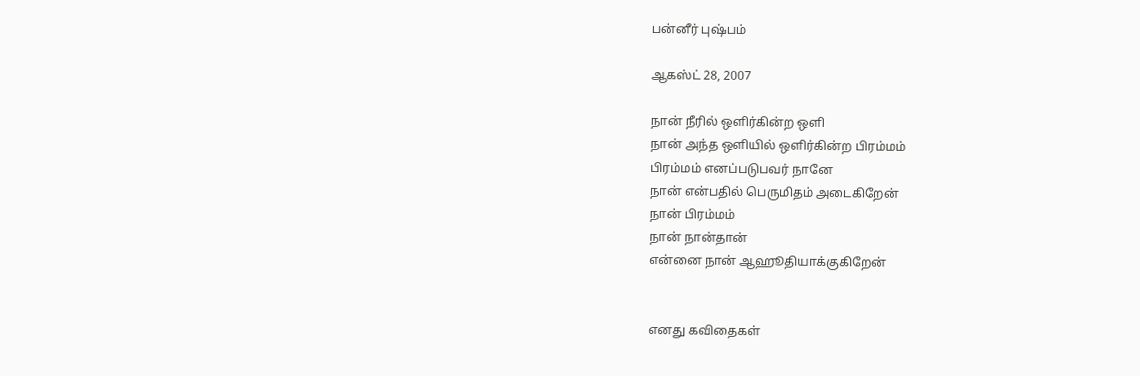பன்னீர் புஷ்பம்

ஆகஸ்ட் 28, 2007

நான் நீரில் ஒளிர்கின்ற ஒளி
நான் அந்த ஒளியில் ஒளிர்கின்ற பிரம்மம்
பிரம்மம் எனப்படுபவர் நானே
நான் என்பதில் பெருமிதம் அடைகிறேன்
நான் பிரம்மம்
நான் நான்தான்
என்னை நான் ஆஹூதியாக்குகிறேன்


எனது கவிதைகள்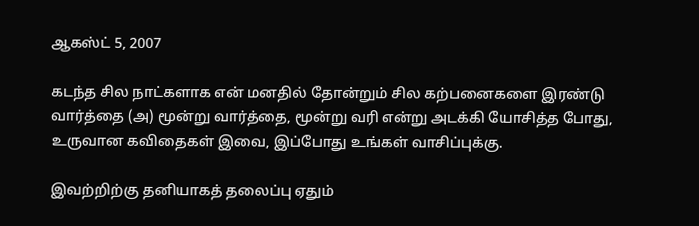ஆகஸ்ட் 5, 2007

கடந்த சில நாட்களாக என் மனதில் தோன்றும் சில கற்பனைகளை இரண்டு வார்த்தை (அ) மூன்று வார்த்தை, மூன்று வரி என்று அடக்கி யோசித்த போது, உருவான கவிதைகள் இவை, இப்போது உங்கள் வாசிப்புக்கு.

இவற்றிற்கு தனியாகத் தலைப்பு ஏதும்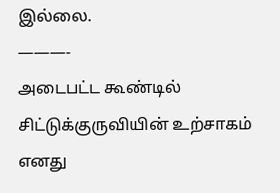இல்லை.
———-
அடைபட்ட கூண்டில்
சிட்டுக்குருவியின் உற்சாகம்
எனது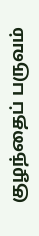குழந்தைப் பருவம்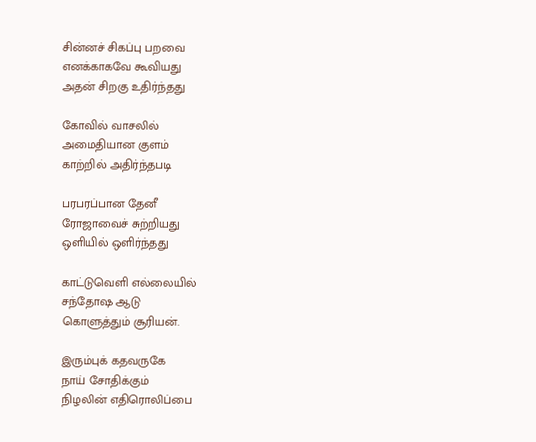சின்னச் சிகப்பு பறவை
எனக்காகவே கூவியது
அதன் சிறகு உதிர்ந்தது

கோவில் வாசலில்
அமைதியான குளம்
காற்றில் அதிர்ந்தபடி

பரபரப்பான தேனீ
ரோஜாவைச் சுற்றியது
ஒளியில் ஒளிர்ந்தது

காட்டுவெளி எல்லையில்
சந்தோஷ ஆடு
கொளுத்தும் சூரியன்.

இரும்புக் கதவருகே
நாய் சோதிக்கும்
நிழலின் எதிரொலிப்பை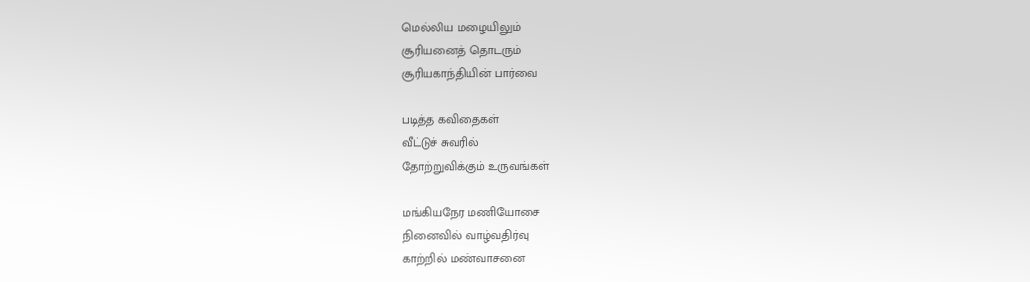மெல்லிய மழையிலும்
சூரியனைத் தொடரும்
சூரியகாந்தியின் பார்வை

படித்த கவிதைகள்
வீட்டுச் சுவரில்
தோற்றுவிக்கும் உருவங்கள்

மங்கியநேர மணியோசை
நினைவில் வாழ்வதிர்வு
காற்றில் மண்வாசனை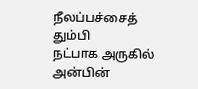நீலப்பச்சைத் தும்பி
நட்பாக அருகில்
அன்பின்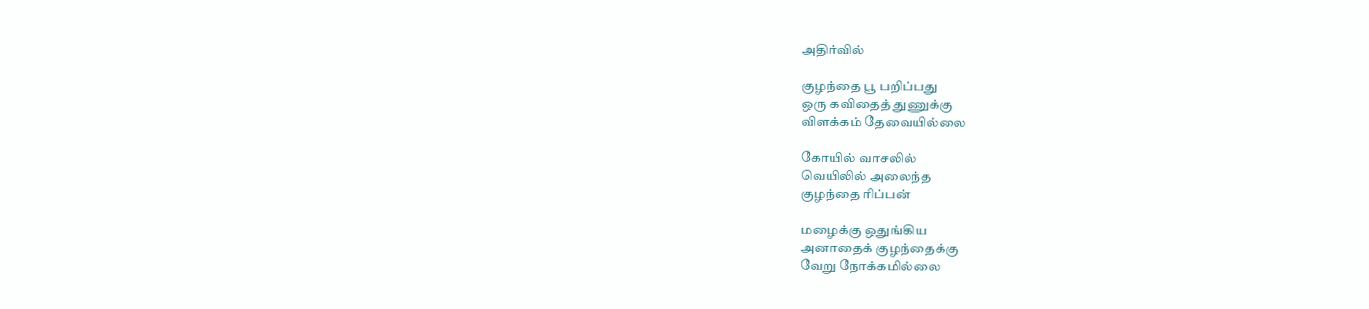அதிர்வில்

குழந்தை பூ பறிப்பது
ஒரு கவிதைத் துணுக்கு
விளக்கம் தேவையில்லை

கோயில் வாசலில்
வெயிலில் அலைந்த
குழந்தை ரிப்பன்

மழைக்கு ஒதுங்கிய
அனாதைக் குழந்தைக்கு
வேறு நோக்கமில்லை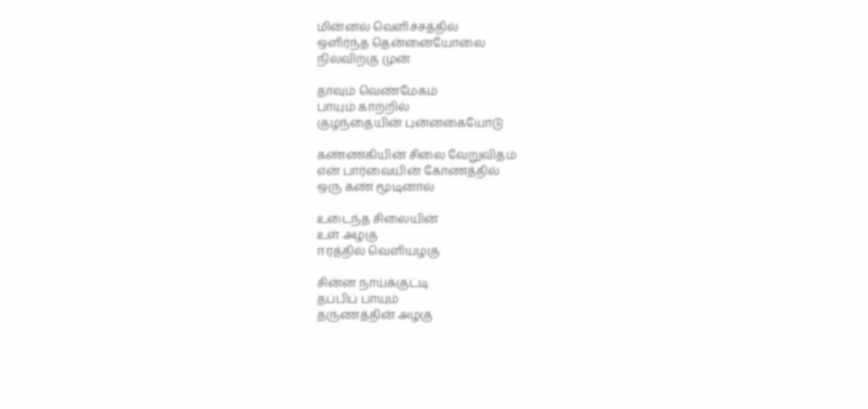மின்னல் வெளிச்சத்தில்
ஒளிர்ந்த தென்னையோலை
நிலவிற்கு முன்

தாவும் வெண்மேகம்
பாயும் காற்றில்
குழந்தையின் புன்னகையோடு

கண்ணகியின் சிலை வேறுவிதம்
என் பார்வையின் கோணத்தில்
ஒரு கண் மூடினால்

உடைந்த சிலையின்
உள் அழகு
ஈரத்தில் வெளியழகு

சின்ன நாய்க்குட்டி
தப்பிப் பாயும்
தருணத்தின் அழகு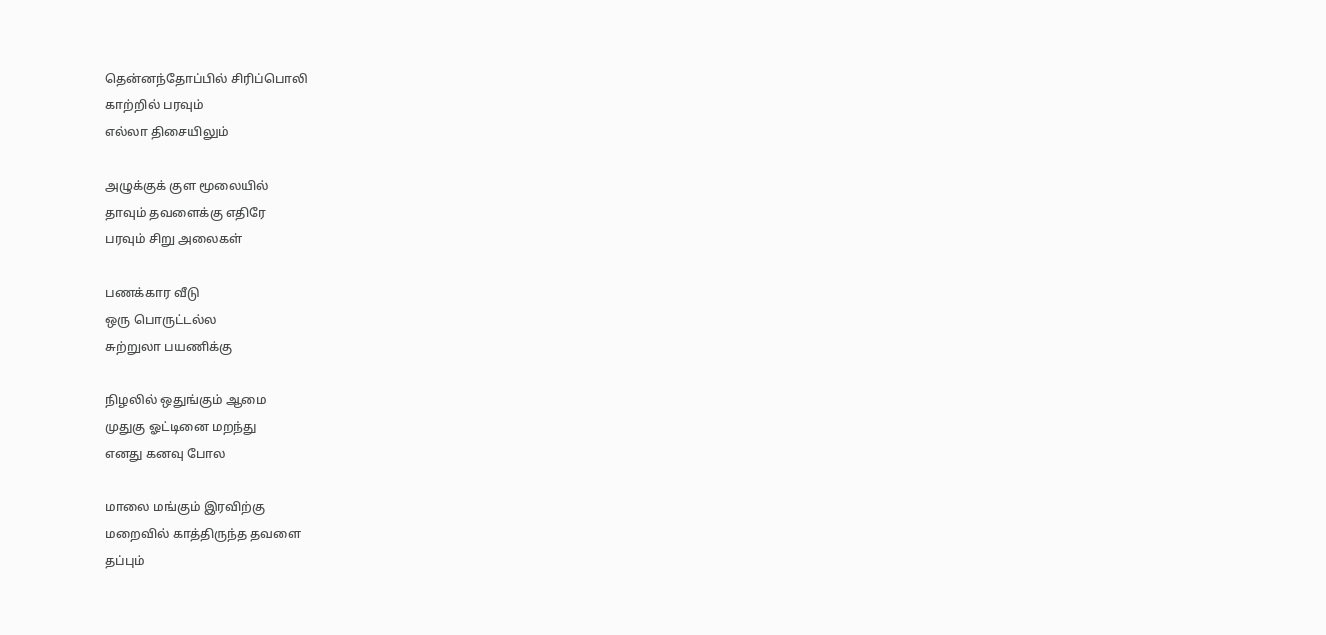தென்னந்தோப்பில் சிரிப்பொலி
காற்றில் பரவும்
எல்லா திசையிலும்

அழுக்குக் குள மூலையில்
தாவும் தவளைக்கு எதிரே
பரவும் சிறு அலைகள்

பணக்கார வீடு
ஒரு பொருட்டல்ல
சுற்றுலா பயணிக்கு

நிழலில் ஒதுங்கும் ஆமை
முதுகு ஓட்டினை மறந்து
எனது கனவு போல

மாலை மங்கும் இரவிற்கு
மறைவில் காத்திருந்த தவளை
தப்பும்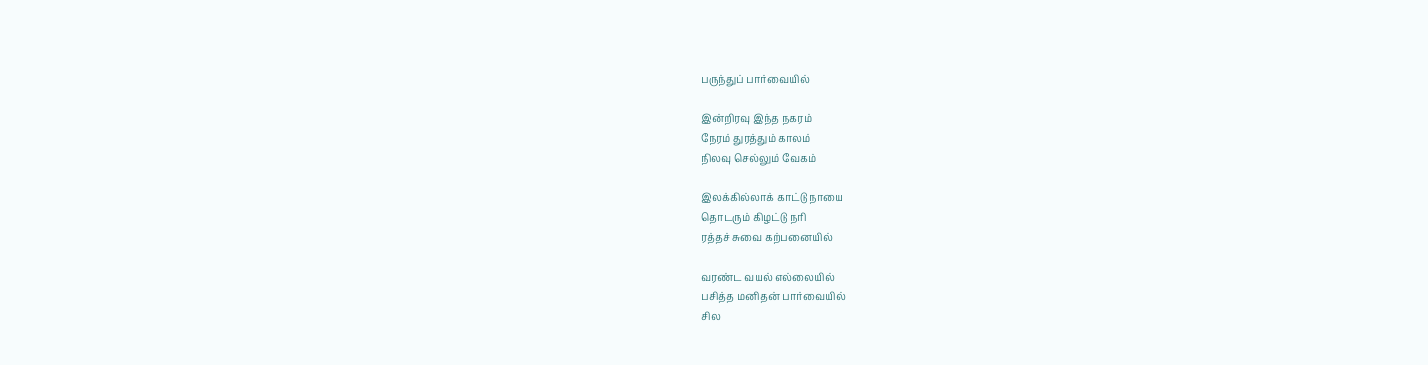பருந்துப் பார்வையில்

இன்றிரவு இந்த நகரம்
நேரம் துரத்தும் காலம்
நிலவு செல்லும் வேகம்

இலக்கில்லாக் காட்டு நாயை
தொடரும் கிழட்டு நரி
ரத்தச் சுவை கற்பனையில்

வரண்ட வயல் எல்லையில்
பசித்த மனிதன் பார்வையில்
சில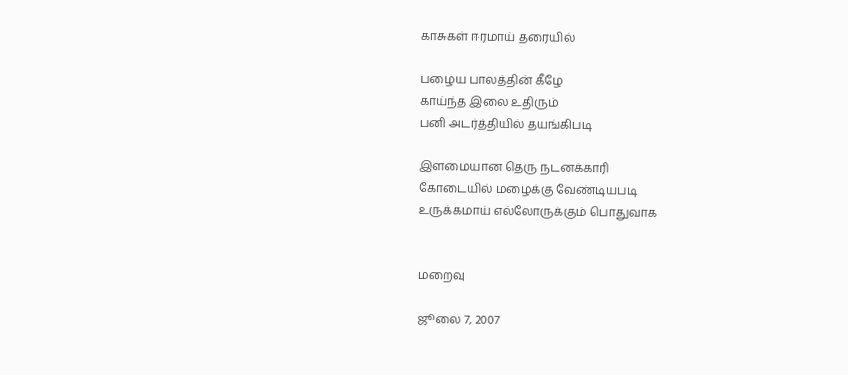காசுகள் ஈரமாய் தரையில்

பழைய பாலத்தின் கீழே
காய்ந்த இலை உதிரும்
பனி அடர்த்தியில் தயங்கிபடி

இளமையான தெரு நடனக்காரி
கோடையில் மழைக்கு வேண்டியபடி
உருக்கமாய் எல்லோருக்கும் பொதுவாக


மறைவு

ஜூலை 7, 2007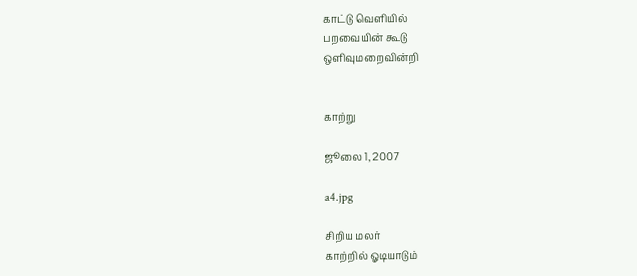காட்டு வெளியில்
பறவையின் கூடு
ஒளிவுமறைவின்றி


காற்று

ஜூலை 1, 2007

a4.jpg

சிறிய மலர்
காற்றில் ஓடியாடும்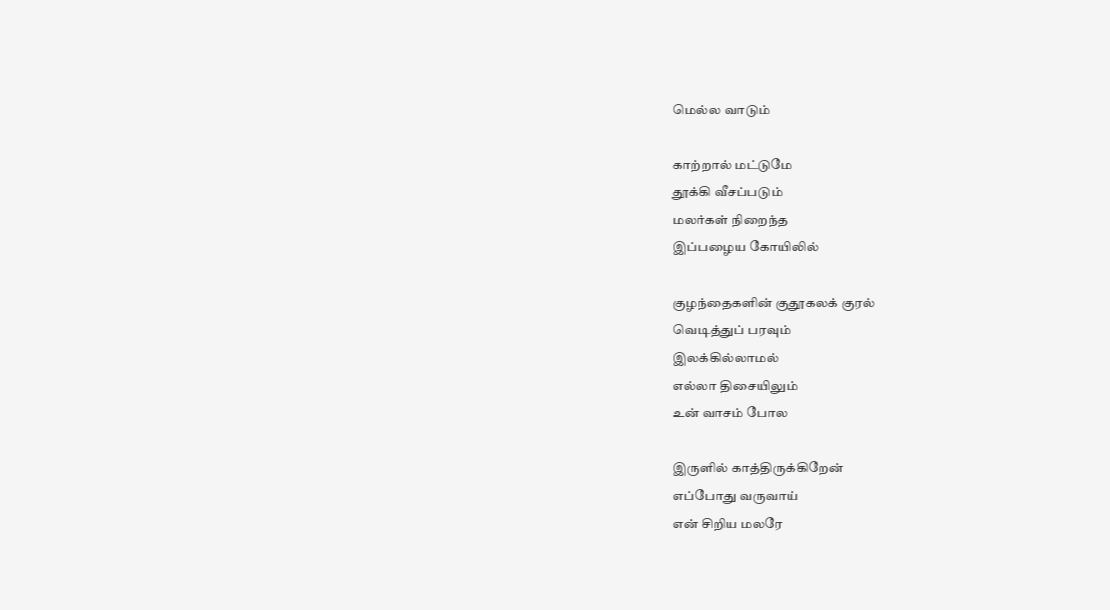மெல்ல வாடும்

காற்றால் மட்டுமே
தூக்கி வீசப்படும்
மலர்கள் நிறைந்த
இப்பழைய கோயிலில்

குழந்தைகளின் குதூகலக் குரல்
வெடித்துப் பரவும்
இலக்கில்லாமல்
எல்லா திசையிலும்
உன் வாசம் போல

இருளில் காத்திருக்கிறேன்
எப்போது வருவாய்
என் சிறிய மலரே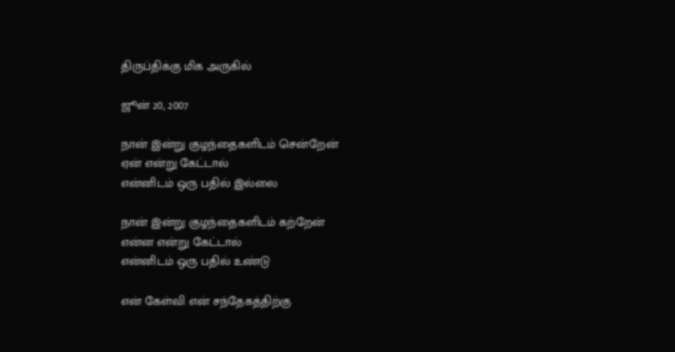திருப்திக்கு மிக அருகில்

ஜூன் 20, 2007

நான் இன்று குழந்தைகளிடம் சென்றேன்
ஏன் என்று கேட்டால்
என்னிடம் ஒரு பதில் இல்லை

நான் இன்று குழந்தைகளிடம் கற்றேன்
என்ன என்று கேட்டால்
என்னிடம் ஒரு பதில் உண்டு

என் கேள்வி என் சந்தேகத்திற்கு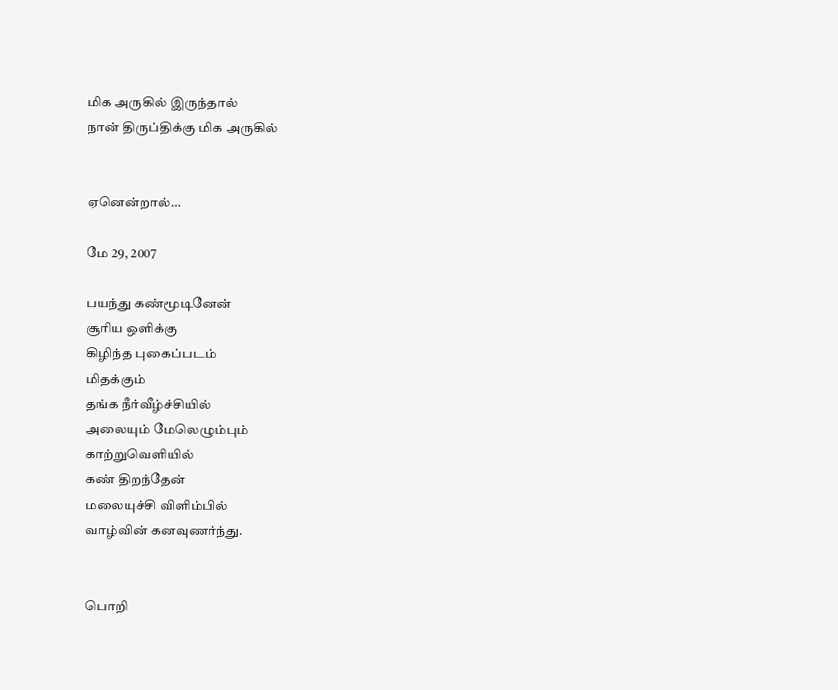மிக அருகில் இருந்தால்
நான் திருப்திக்கு மிக அருகில்


ஏனென்றால்…

மே 29, 2007

பயந்து கண்மூடினேன்
சூரிய ஒளிக்கு
கிழிந்த புகைப்படம்
மிதக்கும்
தங்க நீர்வீழ்ச்சியில்
அலையும் மேலெழும்பும்
காற்றுவெளியில்
கண் திறந்தேன்
மலையுச்சி விளிம்பில்
வாழ்வின் கனவுணர்ந்து.


பொறி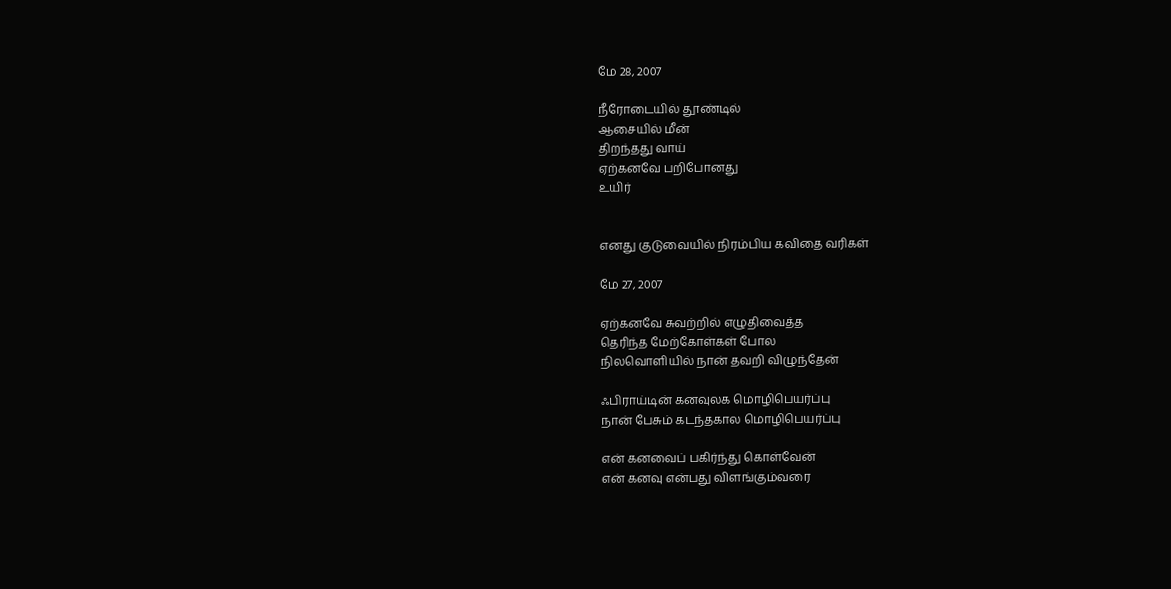மே 28, 2007

நீரோடையில் தூண்டில்
ஆசையில் மீன்
திறந்தது வாய்
ஏற்கனவே பறிபோனது
உயிர்


எனது குடுவையில் நிரம்பிய கவிதை வரிகள்

மே 27, 2007

ஏற்கனவே சுவற்றில் எழுதிவைத்த
தெரிந்த மேற்கோள்கள் போல
நிலவொளியில் நான் தவறி விழுந்தேன்

ஃபிராய்டின் கனவுலக மொழிபெயர்ப்பு
நான் பேசும் கடந்தகால மொழிபெயர்ப்பு

என் கனவைப் பகிர்ந்து கொள்வேன்
என் கனவு என்பது விளங்கும்வரை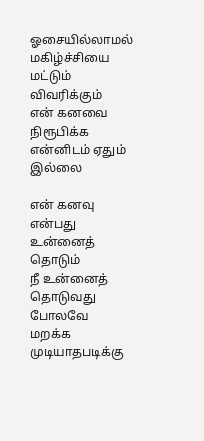ஓசையில்லாமல் மகிழ்ச்சியை மட்டும் விவரிக்கும்
என் கனவை நிரூபிக்க என்னிடம் ஏதும் இல்லை

என் கனவு என்பது உன்னைத் தொடும்
நீ உன்னைத் தொடுவது போலவே
மறக்க முடியாதபடிக்கு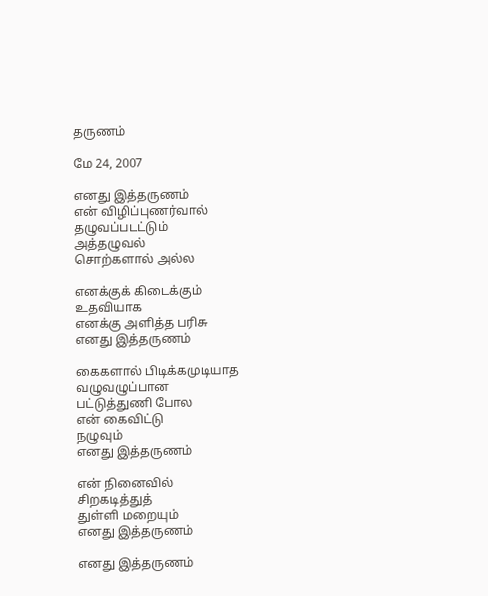தருணம்

மே 24, 2007

எனது இத்தருணம்
என் விழிப்புணர்வால்
தழுவப்படட்டும்
அத்தழுவல்
சொற்களால் அல்ல

எனக்குக் கிடைக்கும்
உதவியாக
எனக்கு அளித்த பரிசு
எனது இத்தருணம்

கைகளால் பிடிக்கமுடியாத
வழுவழுப்பான
பட்டுத்துணி போல
என் கைவிட்டு
நழுவும்
எனது இத்தருணம்

என் நினைவில்
சிறகடித்துத்
துள்ளி மறையும்
எனது இத்தருணம்

எனது இத்தருணம்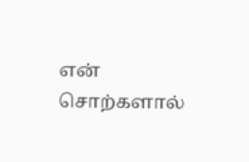என் சொற்களால்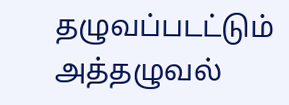தழுவப்படட்டும்
அத்தழுவல்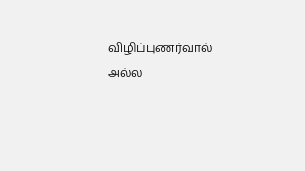விழிப்புணர்வால் அல்ல